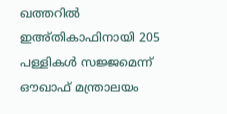ഖത്തറില്‍ ഇഅ്തികാഫിനായി 205 പള്ളികള്‍ സജ്ജമെന്ന് ഔഖാഫ് മന്ത്രാലയം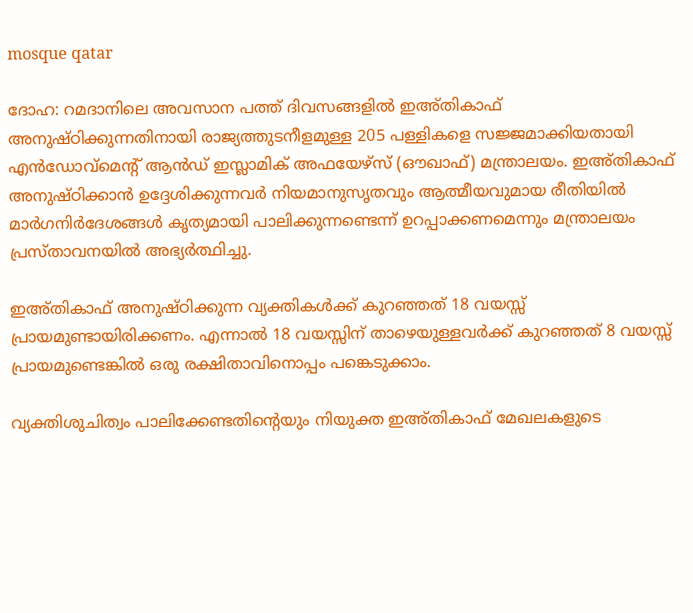mosque qatar

ദോഹ: റമദാനിലെ അവസാന പത്ത് ദിവസങ്ങളില്‍ ഇഅ്തികാഫ് അനുഷ്ഠിക്കുന്നതിനായി രാജ്യത്തുടനീളമുള്ള 205 പള്ളികളെ സജ്ജമാക്കിയതായി എന്‍ഡോവ്മെന്റ് ആന്‍ഡ് ഇസ്ലാമിക് അഫയേഴ്സ് (ഔഖാഫ്) മന്ത്രാലയം. ഇഅ്തികാഫ് അനുഷ്ഠിക്കാന്‍ ഉദ്ദേശിക്കുന്നവര്‍ നിയമാനുസൃതവും ആത്മീയവുമായ രീതിയില്‍ മാര്‍ഗനിര്‍ദേശങ്ങള്‍ കൃത്യമായി പാലിക്കുന്നണ്ടെന്ന് ഉറപ്പാക്കണമെന്നും മന്ത്രാലയം പ്രസ്താവനയില്‍ അഭ്യര്‍ത്ഥിച്ചു.

ഇഅ്തികാഫ് അനുഷ്ഠിക്കുന്ന വ്യക്തികള്‍ക്ക് കുറഞ്ഞത് 18 വയസ്സ് പ്രായമുണ്ടായിരിക്കണം. എന്നാല്‍ 18 വയസ്സിന് താഴെയുള്ളവര്‍ക്ക് കുറഞ്ഞത് 8 വയസ്സ് പ്രായമുണ്ടെങ്കില്‍ ഒരു രക്ഷിതാവിനൊപ്പം പങ്കെടുക്കാം.

വ്യക്തിശുചിത്വം പാലിക്കേണ്ടതിന്റെയും നിയുക്ത ഇഅ്തികാഫ് മേഖലകളുടെ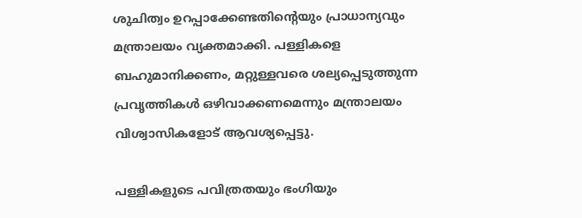ശുചിത്വം ഉറപ്പാക്കേണ്ടതിന്റെയും പ്രാധാന്യവും മന്ത്രാലയം വ്യക്തമാക്കി. പള്ളികളെ ബഹുമാനിക്കണം, മറ്റുള്ളവരെ ശല്യപ്പെടുത്തുന്ന പ്രവൃത്തികള്‍ ഒഴിവാക്കണമെന്നും മന്ത്രാലയം വിശ്വാസികളോട് ആവശ്യപ്പെട്ടു.

പള്ളികളുടെ പവിത്രതയും ഭംഗിയും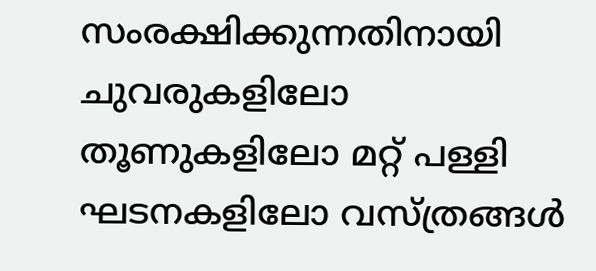സംരക്ഷിക്കുന്നതിനായി ചുവരുകളിലോ തൂണുകളിലോ മറ്റ് പള്ളി ഘടനകളിലോ വസ്ത്രങ്ങള്‍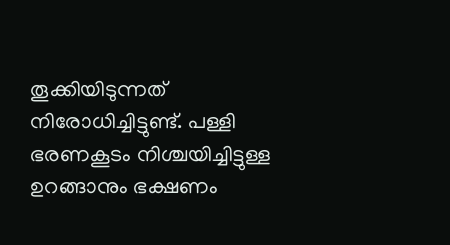തൂക്കിയിടുന്നത് നിരോധിച്ചിട്ടുണ്ട്. പള്ളി ഭരണകൂടം നിശ്ചയിച്ചിട്ടുള്ള ഉറങ്ങാനും ഭക്ഷണം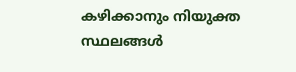കഴിക്കാനും നിയുക്ത സ്ഥലങ്ങള്‍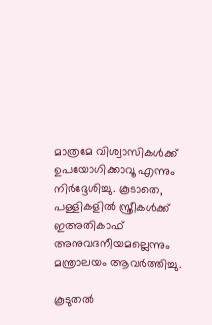മാത്രമേ വിശ്വാസികള്‍ക്ക് ഉപയോഗിക്കാവൂ എന്നും നിര്‍ദ്ദേശിച്ചു. കൂടാതെ, പള്ളികളില്‍ സ്ത്രീകള്‍ക്ക് ഇഅതികാഫ് അനുവദനീയമല്ലെന്നും മന്ത്രാലയം ആവര്‍ത്തിച്ചു.

കൂടുതല്‍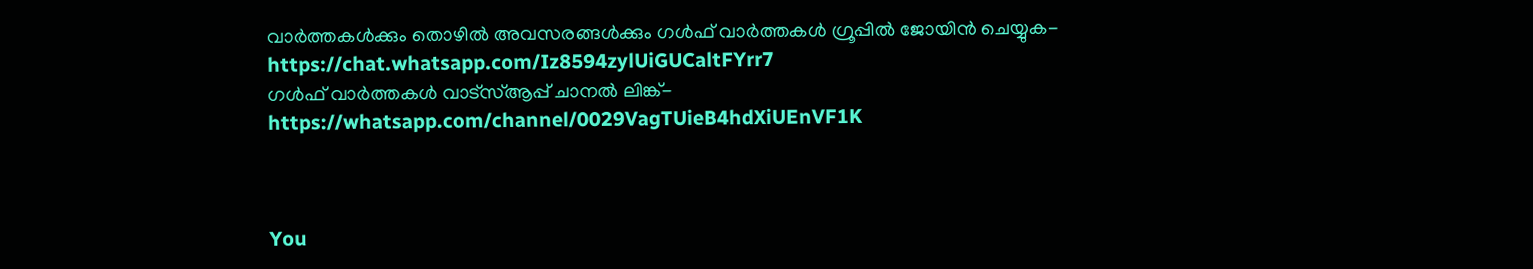വാര്‍ത്തകള്‍ക്കും തൊഴില്‍ അവസരങ്ങള്‍ക്കും ഗള്‍ഫ് വാര്‍ത്തകള്‍ ഗ്രൂപ്പില്‍ ജോയിന്‍ ചെയ്യുക- https://chat.whatsapp.com/Iz8594zylUiGUCaltFYrr7
ഗള്‍ഫ് വാര്‍ത്തകള്‍ വാട്‌സ്ആപ്പ് ചാനല്‍ ലിങ്ക്- https://whatsapp.com/channel/0029VagTUieB4hdXiUEnVF1K



You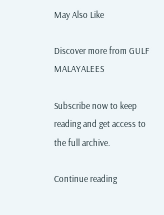May Also Like

Discover more from GULF MALAYALEES

Subscribe now to keep reading and get access to the full archive.

Continue reading